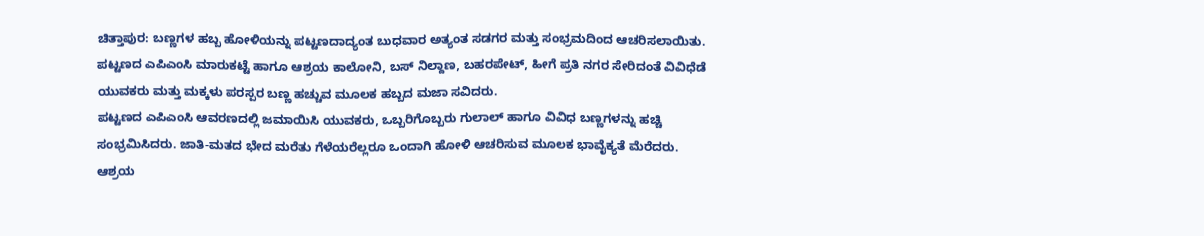ಚಿತ್ತಾಪುರ: ಬಣ್ಣಗಳ ಹಬ್ಬ ಹೋಳಿಯನ್ನು ಪಟ್ಟಣದಾದ್ಯಂತ ಬುಧವಾರ ಅತ್ಯಂತ ಸಡಗರ ಮತ್ತು ಸಂಭ್ರಮದಿಂದ ಆಚರಿಸಲಾಯಿತು. ಪಟ್ಟಣದ ಎಪಿಎಂಸಿ ಮಾರುಕಟ್ಟೆ ಹಾಗೂ ಆಶ್ರಯ ಕಾಲೋನಿ, ಬಸ್ ನಿಲ್ದಾಣ, ಬಹರಪೇಟ್, ಹೀಗೆ ಪ್ರತಿ ನಗರ ಸೇರಿದಂತೆ ವಿವಿಧೆಡೆ ಯುವಕರು ಮತ್ತು ಮಕ್ಕಳು ಪರಸ್ಪರ ಬಣ್ಣ ಹಚ್ಚುವ ಮೂಲಕ ಹಬ್ಬದ ಮಜಾ ಸವಿದರು.
ಪಟ್ಟಣದ ಎಪಿಎಂಸಿ ಆವರಣದಲ್ಲಿ ಜಮಾಯಿಸಿ ಯುವಕರು, ಒಬ್ಬರಿಗೊಬ್ಬರು ಗುಲಾಲ್ ಹಾಗೂ ವಿವಿಧ ಬಣ್ಣಗಳನ್ನು ಹಚ್ಚಿ ಸಂಭ್ರಮಿಸಿದರು. ಜಾತಿ-ಮತದ ಭೇದ ಮರೆತು ಗೆಳೆಯರೆಲ್ಲರೂ ಒಂದಾಗಿ ಹೋಳಿ ಆಚರಿಸುವ ಮೂಲಕ ಭಾವೈಕ್ಯತೆ ಮೆರೆದರು.
ಆಶ್ರಯ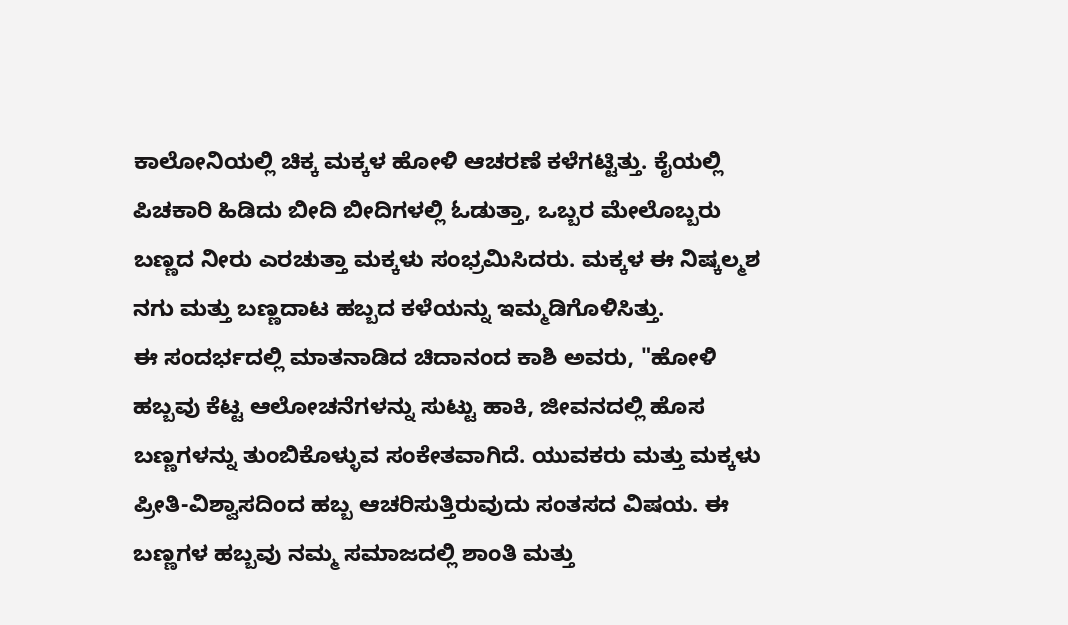ಕಾಲೋನಿಯಲ್ಲಿ ಚಿಕ್ಕ ಮಕ್ಕಳ ಹೋಳಿ ಆಚರಣೆ ಕಳೆಗಟ್ಟಿತ್ತು. ಕೈಯಲ್ಲಿ ಪಿಚಕಾರಿ ಹಿಡಿದು ಬೀದಿ ಬೀದಿಗಳಲ್ಲಿ ಓಡುತ್ತಾ, ಒಬ್ಬರ ಮೇಲೊಬ್ಬರು ಬಣ್ಣದ ನೀರು ಎರಚುತ್ತಾ ಮಕ್ಕಳು ಸಂಭ್ರಮಿಸಿದರು. ಮಕ್ಕಳ ಈ ನಿಷ್ಕಲ್ಮಶ ನಗು ಮತ್ತು ಬಣ್ಣದಾಟ ಹಬ್ಬದ ಕಳೆಯನ್ನು ಇಮ್ಮಡಿಗೊಳಿಸಿತ್ತು.
ಈ ಸಂದರ್ಭದಲ್ಲಿ ಮಾತನಾಡಿದ ಚಿದಾನಂದ ಕಾಶಿ ಅವರು, "ಹೋಳಿ ಹಬ್ಬವು ಕೆಟ್ಟ ಆಲೋಚನೆಗಳನ್ನು ಸುಟ್ಟು ಹಾಕಿ, ಜೀವನದಲ್ಲಿ ಹೊಸ ಬಣ್ಣಗಳನ್ನು ತುಂಬಿಕೊಳ್ಳುವ ಸಂಕೇತವಾಗಿದೆ. ಯುವಕರು ಮತ್ತು ಮಕ್ಕಳು ಪ್ರೀತಿ-ವಿಶ್ವಾಸದಿಂದ ಹಬ್ಬ ಆಚರಿಸುತ್ತಿರುವುದು ಸಂತಸದ ವಿಷಯ. ಈ ಬಣ್ಣಗಳ ಹಬ್ಬವು ನಮ್ಮ ಸಮಾಜದಲ್ಲಿ ಶಾಂತಿ ಮತ್ತು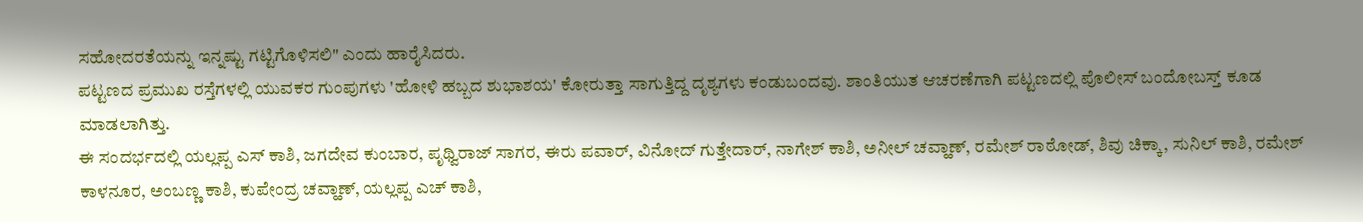ಸಹೋದರತೆಯನ್ನು ಇನ್ನಷ್ಟು ಗಟ್ಟಿಗೊಳಿಸಲಿ" ಎಂದು ಹಾರೈಸಿದರು.
ಪಟ್ಟಣದ ಪ್ರಮುಖ ರಸ್ತೆಗಳಲ್ಲಿ ಯುವಕರ ಗುಂಪುಗಳು 'ಹೋಳಿ ಹಬ್ಬದ ಶುಭಾಶಯ' ಕೋರುತ್ತಾ ಸಾಗುತ್ತಿದ್ದ ದೃಶ್ಯಗಳು ಕಂಡುಬಂದವು. ಶಾಂತಿಯುತ ಆಚರಣೆಗಾಗಿ ಪಟ್ಟಣದಲ್ಲಿ ಪೊಲೀಸ್ ಬಂದೋಬಸ್ತ್ ಕೂಡ ಮಾಡಲಾಗಿತ್ತು.
ಈ ಸಂದರ್ಭದಲ್ಲಿ ಯಲ್ಲಪ್ಪ ಎಸ್ ಕಾಶಿ, ಜಗದೇವ ಕುಂಬಾರ, ಪೃಥ್ವಿರಾಜ್ ಸಾಗರ, ಈರು ಪವಾರ್, ವಿನೋದ್ ಗುತ್ತೇದಾರ್, ನಾಗೇಶ್ ಕಾಶಿ, ಅನೀಲ್ ಚವ್ಹಾಣ್, ರಮೇಶ್ ರಾಠೋಡ್, ಶಿವು ಚಿಕ್ಕಾ, ಸುನಿಲ್ ಕಾಶಿ, ರಮೇಶ್ ಕಾಳನೂರ, ಅಂಬಣ್ಣ ಕಾಶಿ, ಕುಪೇಂದ್ರ ಚವ್ಹಾಣ್, ಯಲ್ಲಪ್ಪ ಎಚ್ ಕಾಶಿ,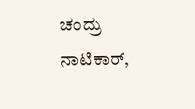ಚಂದ್ರು ನಾಟಿಕಾರ್,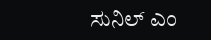ಸುನಿಲ್ ಎಂ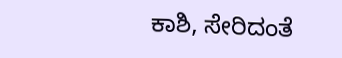ಕಾಶಿ, ಸೇರಿದಂತೆ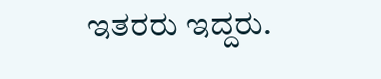ಇತರರು ಇದ್ದರು.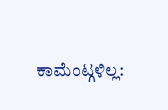ಕಾಮೆಂಟ್ಗಳಿಲ್ಲ: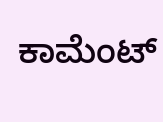ಕಾಮೆಂಟ್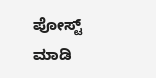ಪೋಸ್ಟ್ ಮಾಡಿ